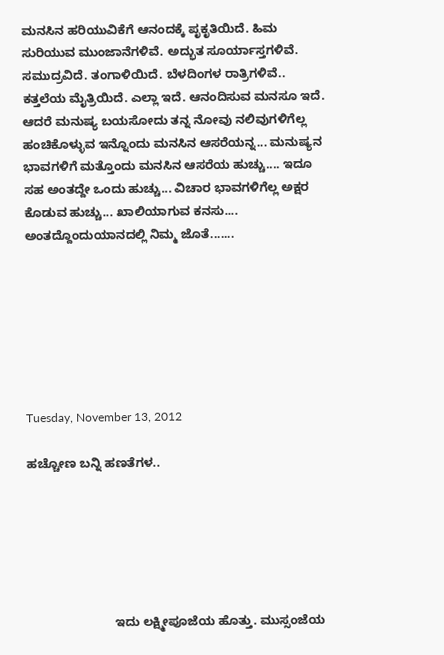ಮನಸಿನ ಹರಿಯುವಿಕೆಗೆ ಆನಂದಕ್ಕೆ ಪೃಕೃತಿಯಿದೆ. ಹಿಮ ಸುರಿಯುವ ಮುಂಜಾನೆಗಳಿವೆ. ಅದ್ಭುತ ಸೂರ್ಯಾಸ್ತಗಳಿವೆ. ಸಮುದ್ರವಿದೆ. ತಂಗಾಳಿಯಿದೆ. ಬೆಳದಿಂಗಳ ರಾತ್ರಿಗಳಿವೆ.. ಕತ್ತಲೆಯ ಮೈತ್ರಿಯಿದೆ. ಎಲ್ಲಾ ಇದೆ. ಆನಂದಿಸುವ ಮನಸೂ ಇದೆ. ಆದರೆ ಮನುಷ್ಯ ಬಯಸೋದು ತನ್ನ ನೋವು ನಲಿವುಗಳಿಗೆಲ್ಲ ಹಂಚಿಕೊಳ್ಳುವ ಇನ್ನೊಂದು ಮನಸಿನ ಆಸರೆಯನ್ನ... ಮನುಷ್ಯನ ಭಾವಗಳಿಗೆ ಮತ್ತೊಂದು ಮನಸಿನ ಆಸರೆಯ ಹುಚ್ಚು.... ಇದೂ ಸಹ ಅಂತದ್ದೇ ಒಂದು ಹುಚ್ಚು... ವಿಚಾರ ಭಾವಗಳಿಗೆಲ್ಲ ಅಕ್ಷರ ಕೊಡುವ ಹುಚ್ಚು... ಖಾಲಿಯಾಗುವ ಕನಸು.... ಅಂತದ್ದೊಂದುಯಾನದಲ್ಲಿ ನಿಮ್ಮ ಜೊತೆ.......







Tuesday, November 13, 2012

ಹಚ್ಚೋಣ ಬನ್ನಿ ಹಣತೆಗಳ..






                         ಇದು ಲಕ್ಷ್ಮೀಪೂಜೆಯ ಹೊತ್ತು. ಮುಸ್ಸಂಜೆಯ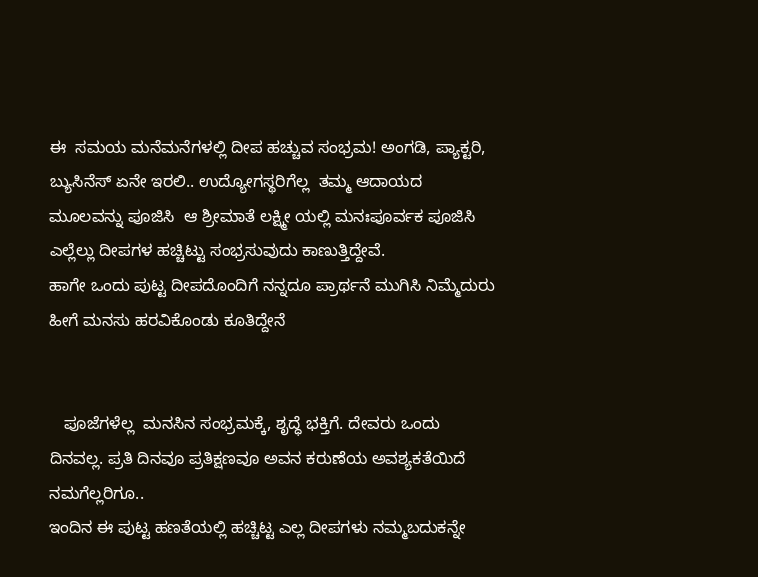ಈ  ಸಮಯ ಮನೆಮನೆಗಳಲ್ಲಿ ದೀಪ ಹಚ್ಚುವ ಸಂಭ್ರಮ! ಅಂಗಡಿ, ಪ್ಯಾಕ್ಟರಿ, ಬ್ಯುಸಿನೆಸ್ ಏನೇ ಇರಲಿ.. ಉದ್ಯೋಗಸ್ಥರಿಗೆಲ್ಲ  ತಮ್ಮ ಆದಾಯದ ಮೂಲವನ್ನು ಪೂಜಿಸಿ  ಆ ಶ್ರೀಮಾತೆ ಲಕ್ಷ್ಮೀ ಯಲ್ಲಿ ಮನಃಪೂರ್ವಕ ಪೂಜಿಸಿ ಎಲ್ಲೆಲ್ಲು ದೀಪಗಳ ಹಚ್ಚಿಟ್ಟು ಸಂಭ್ರಸುವುದು ಕಾಣುತ್ತಿದ್ದೇವೆ.
ಹಾಗೇ ಒಂದು ಪುಟ್ಟ ದೀಪದೊಂದಿಗೆ ನನ್ನದೂ ಪ್ರಾರ್ಥನೆ ಮುಗಿಸಿ ನಿಮ್ಮೆದುರು ಹೀಗೆ ಮನಸು ಹರವಿಕೊಂಡು ಕೂತಿದ್ದೇನೆ


   ಪೂಜೆಗಳೆಲ್ಲ  ಮನಸಿನ ಸಂಭ್ರಮಕ್ಕೆ, ಶೃದ್ಧೆ ಭಕ್ತಿಗೆ. ದೇವರು ಒಂದು ದಿನವಲ್ಲ. ಪ್ರತಿ ದಿನವೂ ಪ್ರತಿಕ್ಷಣವೂ ಅವನ ಕರುಣೆಯ ಅವಶ್ಯಕತೆಯಿದೆ ನಮಗೆಲ್ಲರಿಗೂ..
ಇಂದಿನ ಈ ಪುಟ್ಟ ಹಣತೆಯಲ್ಲಿ ಹಚ್ಚಿಟ್ಟ ಎಲ್ಲ ದೀಪಗಳು ನಮ್ಮಬದುಕನ್ನೇ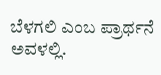ಬೆಳಗಲಿ ಎಂಬ ಪ್ರಾರ್ಥನೆ ಅವಳಲ್ಲಿ.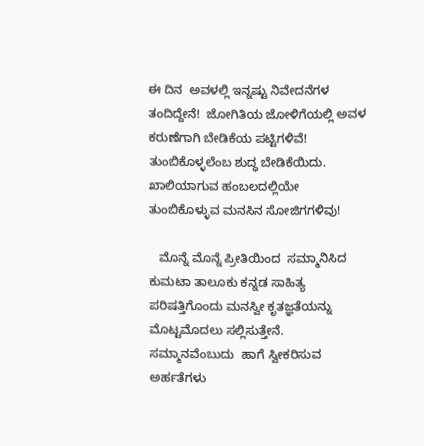ಈ ದಿನ  ಅವಳಲ್ಲಿ ಇನ್ನಷ್ಟು ನಿವೇದನೆಗಳ ತಂದಿದ್ದೇನೆ!  ಜೋಗಿತಿಯ ಜೋಳಿಗೆಯಲ್ಲಿ ಅವಳ ಕರುಣೆಗಾಗಿ ಬೇಡಿಕೆಯ ಪಟ್ಟಿಗಳಿವೆ! ತುಂಬಿಕೊಳ್ಳಲೆಂಬ ಶುದ್ಧ ಬೇಡಿಕೆಯಿದು.
ಖಾಲಿಯಾಗುವ ಹಂಬಲದಲ್ಲಿಯೇ ತುಂಬಿಕೊಳ್ಳುವ ಮನಸಿನ ಸೋಜಿಗಗಳಿವು!

   ಮೊನ್ನೆ ಮೊನ್ನೆ ಪ್ರೀತಿಯಿಂದ  ಸಮ್ಮಾನಿಸಿದ ಕುಮಟಾ ತಾಲೂಕು ಕನ್ನಡ ಸಾಹಿತ್ಯ ಪರಿಷತ್ತಿಗೊಂದು ಮನಸ್ವೀ ಕೃತಜ್ಞತೆಯನ್ನು ಮೊಟ್ಟಮೊದಲು ಸಲ್ಲಿಸುತ್ತೇನೆ.
ಸಮ್ಮಾನವೆಂಬುದು  ಹಾಗೆ ಸ್ವೀಕರಿಸುವ ಅರ್ಹತೆಗಳು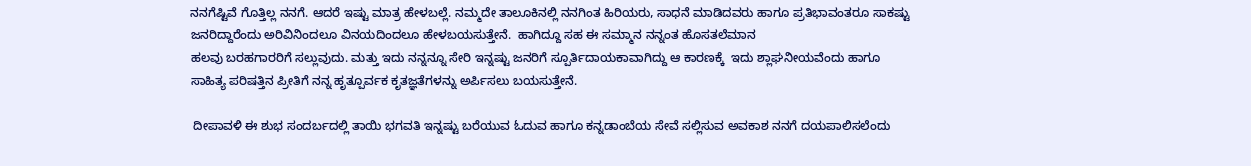ನನಗೆಷ್ಟಿವೆ ಗೊತ್ತಿಲ್ಲ ನನಗೆ. ಆದರೆ ಇಷ್ಟು ಮಾತ್ರ ಹೇಳಬಲ್ಲೆ. ನಮ್ಮದೇ ತಾಲೂಕಿನಲ್ಲಿ ನನಗಿಂತ ಹಿರಿಯರು, ಸಾಧನೆ ಮಾಡಿದವರು ಹಾಗೂ ಪ್ರತಿಭಾವಂತರೂ ಸಾಕಷ್ಟು ಜನರಿದ್ದಾರೆಂದು ಅರಿವಿನಿಂದಲೂ ವಿನಯದಿಂದಲೂ ಹೇಳಬಯಸುತ್ತೇನೆ.  ಹಾಗಿದ್ದೂ ಸಹ ಈ ಸಮ್ಮಾನ ನನ್ನಂತ ಹೊಸತಲೆಮಾನ
ಹಲವು ಬರಹಗಾರರಿಗೆ ಸಲ್ಲುವುದು. ಮತ್ತು ಇದು ನನ್ನನ್ನೂ ಸೇರಿ ಇನ್ನಷ್ಟು ಜನರಿಗೆ ಸ್ಪೂರ್ತಿದಾಯಕಾವಾಗಿದ್ದು ಆ ಕಾರಣಕ್ಕೆ  ಇದು ಶ್ಲಾಘನೀಯವೆಂದು ಹಾಗೂ ಸಾಹಿತ್ಯ ಪರಿಷತ್ತಿನ ಪ್ರೀತಿಗೆ ನನ್ನ ಹೃತ್ಪೂರ್ವಕ ಕೃತಜ್ಞತೆಗಳನ್ನು ಅರ್ಪಿಸಲು ಬಯಸುತ್ತೇನೆ.

 ದೀಪಾವಳಿ ಈ ಶುಭ ಸಂದರ್ಬದಲ್ಲಿ ತಾಯಿ ಭಗವತಿ ಇನ್ನಷ್ಟು ಬರೆಯುವ ಓದುವ ಹಾಗೂ ಕನ್ನಡಾಂಬೆಯ ಸೇವೆ ಸಲ್ಲಿಸುವ ಅವಕಾಶ ನನಗೆ ದಯಪಾಲಿಸಲೆಂದು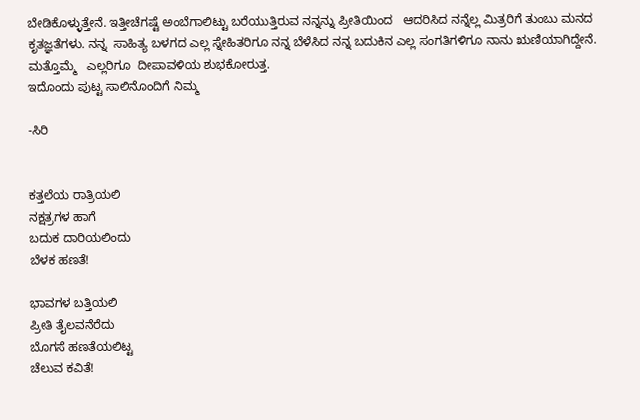ಬೇಡಿಕೊಳ್ಳುತ್ತೇನೆ. ಇತ್ತೀಚೆಗಷ್ಟೆ ಅಂಬೆಗಾಲಿಟ್ಟು ಬರೆಯುತ್ತಿರುವ ನನ್ನನ್ನು ಪ್ರೀತಿಯಿಂದ   ಆದರಿಸಿದ ನನ್ನೆಲ್ಲ ಮಿತ್ರರಿಗೆ ತುಂಬು ಮನದ ಕೃತಜ್ಞತೆಗಳು. ನನ್ನ  ಸಾಹಿತ್ಯ ಬಳಗದ ಎಲ್ಲ ಸ್ನೇಹಿತರಿಗೂ ನನ್ನ ಬೆಳೆಸಿದ ನನ್ನ ಬದುಕಿನ ಎಲ್ಲ ಸಂಗತಿಗಳಿಗೂ ನಾನು ಋಣಿಯಾಗಿದ್ದೇನೆ. ಮತ್ತೊಮ್ಮೆ   ಎಲ್ಲರಿಗೂ  ದೀಪಾವಳಿಯ ಶುಭಕೋರುತ್ತ.
ಇದೊಂದು ಪುಟ್ಟ ಸಾಲಿನೊಂದಿಗೆ ನಿಮ್ಮ

-ಸಿರಿ


ಕತ್ತಲೆಯ ರಾತ್ರಿಯಲಿ
ನಕ್ಷತ್ರಗಳ ಹಾಗೆ
ಬದುಕ ದಾರಿಯಲಿಂದು
ಬೆಳಕ ಹಣತೆ!

ಭಾವಗಳ ಬತ್ತಿಯಲಿ
ಪ್ರೀತಿ ತೈಲವನೆರೆದು
ಬೊಗಸೆ ಹಣತೆಯಲಿಟ್ಟ
ಚೆಲುವ ಕವಿತೆ!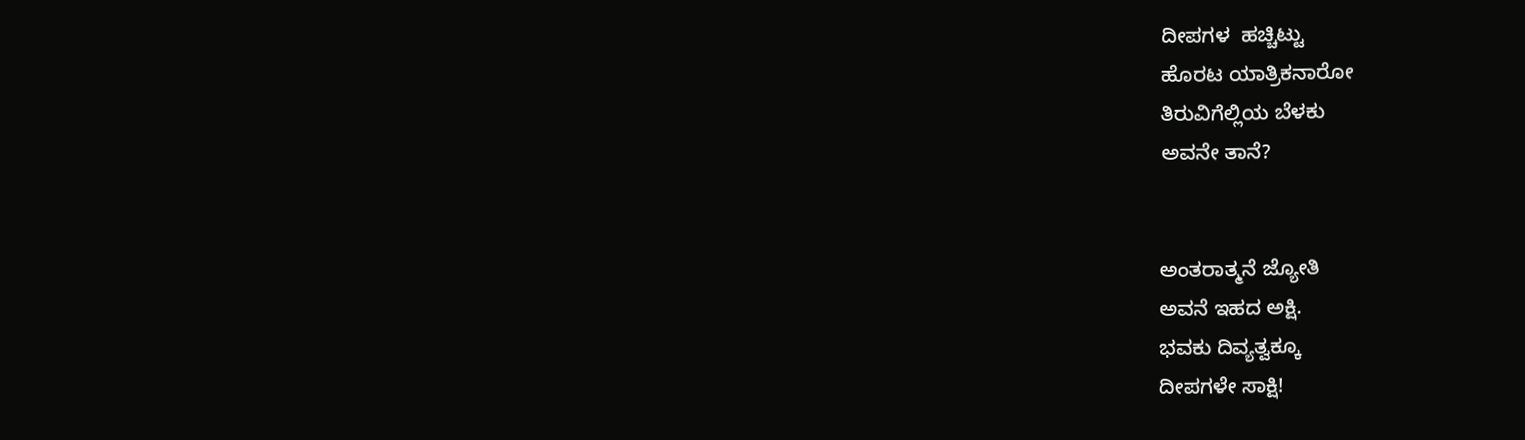ದೀಪಗಳ  ಹಚ್ಚಿಟ್ಟು
ಹೊರಟ ಯಾತ್ರಿಕನಾರೋ
ತಿರುವಿಗೆಲ್ಲಿಯ ಬೆಳಕು
ಅವನೇ ತಾನೆ?


ಅಂತರಾತ್ಮನೆ ಜ್ಯೋತಿ
ಅವನೆ ಇಹದ ಅಕ್ಷಿ.
ಭವಕು ದಿವ್ಯತ್ವಕ್ಕೂ
ದೀಪಗಳೇ ಸಾಕ್ಷಿ!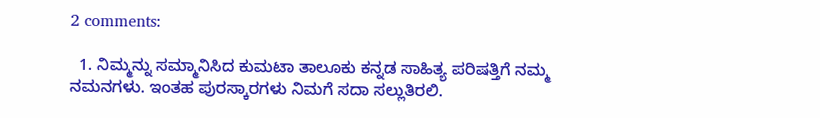2 comments:

  1. ನಿಮ್ಮನ್ನು ಸಮ್ಮಾನಿಸಿದ ಕುಮಟಾ ತಾಲೂಕು ಕನ್ನಡ ಸಾಹಿತ್ಯ ಪರಿಷತ್ತಿಗೆ ನಮ್ಮ ನಮನಗಳು. ಇಂತಹ ಪುರಸ್ಕಾರಗಳು ನಿಮಗೆ ಸದಾ ಸಲ್ಲುತಿರಲಿ.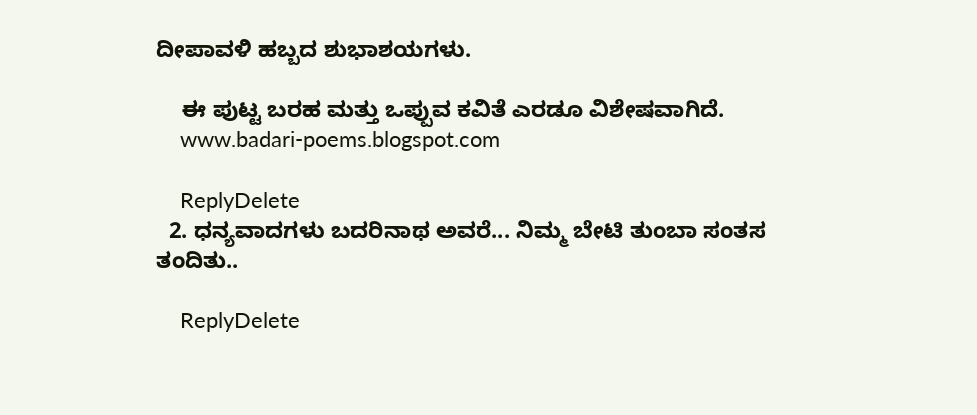ದೀಪಾವಳಿ ಹಬ್ಬದ ಶುಭಾಶಯಗಳು.

    ಈ ಪುಟ್ಟ ಬರಹ ಮತ್ತು ಒಪ್ಪುವ ಕವಿತೆ ಎರಡೂ ವಿಶೇಷವಾಗಿದೆ.
    www.badari-poems.blogspot.com

    ReplyDelete
  2. ಧನ್ಯವಾದಗಳು ಬದರಿನಾಥ ಅವರೆ... ನಿಮ್ಮ ಬೇಟಿ ತುಂಬಾ ಸಂತಸ ತಂದಿತು..

    ReplyDelete